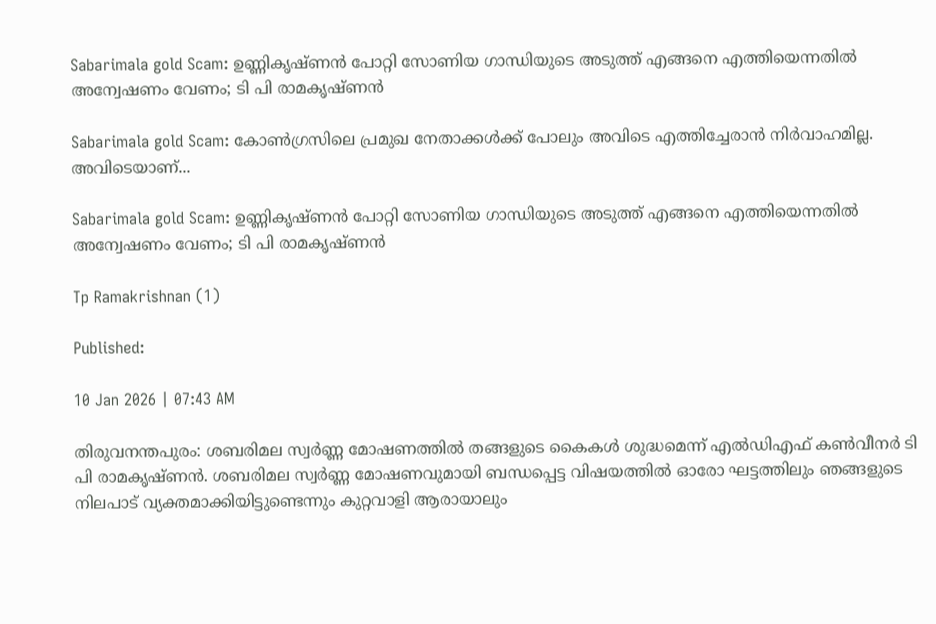Sabarimala gold Scam: ഉണ്ണികൃഷ്ണൻ പോറ്റി സോണിയ ഗാന്ധിയുടെ അടുത്ത് എങ്ങനെ എത്തിയെന്നതിൽ അന്വേഷണം വേണം; ടി പി രാമകൃഷ്ണൻ

Sabarimala gold Scam: കോൺഗ്രസിലെ പ്രമുഖ നേതാക്കൾക്ക് പോലും അവിടെ എത്തിച്ചേരാൻ നിർവാഹമില്ല. അവിടെയാണ്...

Sabarimala gold Scam: ഉണ്ണികൃഷ്ണൻ പോറ്റി സോണിയ ഗാന്ധിയുടെ അടുത്ത് എങ്ങനെ എത്തിയെന്നതിൽ അന്വേഷണം വേണം; ടി പി രാമകൃഷ്ണൻ

Tp Ramakrishnan (1)

Published:

10 Jan 2026 | 07:43 AM

തിരുവനന്തപുരം: ശബരിമല സ്വർണ്ണ മോഷണത്തിൽ തങ്ങളുടെ കൈകൾ ശുദ്ധമെന്ന് എൽഡിഎഫ് കൺവീനർ ടി പി രാമകൃഷ്ണൻ. ശബരിമല സ്വർണ്ണ മോഷണവുമായി ബന്ധപ്പെട്ട വിഷയത്തിൽ ഓരോ ഘട്ടത്തിലും ഞങ്ങളുടെ നിലപാട് വ്യക്തമാക്കിയിട്ടുണ്ടെന്നും കുറ്റവാളി ആരായാലും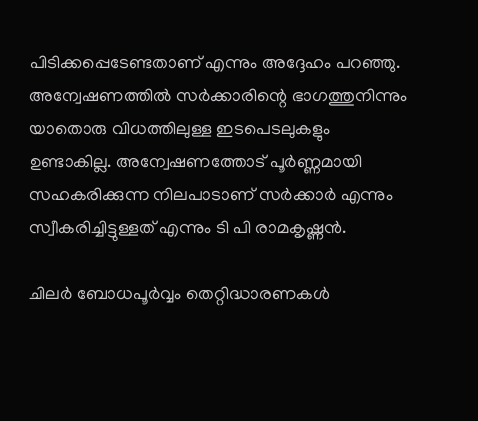പിടിക്കപ്പെടേണ്ടതാണ് എന്നും അദ്ദേഹം പറഞ്ഞു. അന്വേഷണത്തിൽ സർക്കാരിന്റെ ഭാഗത്തുനിന്നും യാതൊരു വിധത്തിലുള്ള ഇടപെടലുകളും ഉണ്ടാകില്ല. അന്വേഷണത്തോട് പൂർണ്ണമായി സഹകരിക്കുന്ന നിലപാടാണ് സർക്കാർ എന്നും സ്വീകരിച്ചിട്ടുള്ളത് എന്നും ടി പി രാമകൃഷ്ണൻ.

ചിലർ ബോധപൂർവ്വം തെറ്റിദ്ധാരണകൾ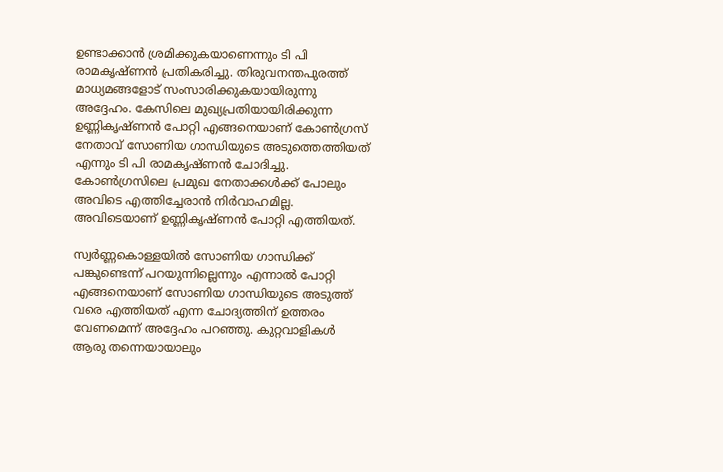ഉണ്ടാക്കാൻ ശ്രമിക്കുകയാണെന്നും ടി പി രാമകൃഷ്ണൻ പ്രതികരിച്ചു. തിരുവനന്തപുരത്ത് മാധ്യമങ്ങളോട് സംസാരിക്കുകയായിരുന്നു അദ്ദേഹം. കേസിലെ മുഖ്യപ്രതിയായിരിക്കുന്ന ഉണ്ണികൃഷ്ണൻ പോറ്റി എങ്ങനെയാണ് കോൺഗ്രസ് നേതാവ് സോണിയ ഗാന്ധിയുടെ അടുത്തെത്തിയത് എന്നും ടി പി രാമകൃഷ്ണൻ ചോദിച്ചു. കോൺഗ്രസിലെ പ്രമുഖ നേതാക്കൾക്ക് പോലും അവിടെ എത്തിച്ചേരാൻ നിർവാഹമില്ല. അവിടെയാണ് ഉണ്ണികൃഷ്ണൻ പോറ്റി എത്തിയത്.

സ്വർണ്ണകൊള്ളയിൽ സോണിയ ഗാന്ധിക്ക് പങ്കുണ്ടെന്ന് പറയുന്നില്ലെന്നും എന്നാൽ പോറ്റി എങ്ങനെയാണ് സോണിയ ഗാന്ധിയുടെ അടുത്ത് വരെ എത്തിയത് എന്ന ചോദ്യത്തിന് ഉത്തരം വേണമെന്ന് അദ്ദേഹം പറഞ്ഞു. കുറ്റവാളികൾ ആരു തന്നെയായാലും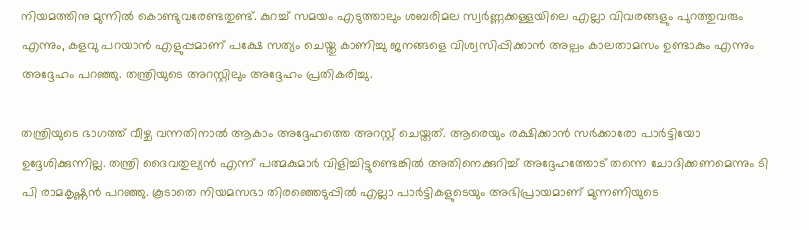നിയമത്തിനു മുന്നിൽ കൊണ്ടുവരേണ്ടതുണ്ട്. കുറച്ച് സമയം എടുത്താലും ശബരിമല സ്വർണ്ണക്കള്ളയിലെ എല്ലാ വിവരങ്ങളും പുറത്തുവരും എന്നും, കളവു പറയാൻ എളുപ്പമാണ് പക്ഷേ സത്യം ചെയ്തു കാണിച്ചു ജനങ്ങളെ വിശ്വസിപ്പിക്കാൻ അല്പം കാലതാമസം ഉണ്ടാകും എന്നും അദ്ദേഹം പറഞ്ഞു. തന്ത്രിയുടെ അറസ്റ്റിലും അദ്ദേഹം പ്രതികരിച്ചു.

തന്ത്രിയുടെ ഭാഗത്ത് വീഴ്ച വന്നതിനാൽ ആകാം അദ്ദേഹത്തെ അറസ്റ്റ് ചെയ്തത്. ആരെയും രക്ഷിക്കാൻ സർക്കാരോ പാർട്ടിയോ ഉദ്ദേശിക്കുന്നില്ല. തന്ത്രി ദൈവതുല്യൻ എന്ന് പത്മകുമാർ വിളിച്ചിട്ടുണ്ടെങ്കിൽ അതിനെക്കുറിച്ച് അദ്ദേഹത്തോട് തന്നെ ചോദിക്കണമെന്നും ടി പി രാമകൃഷ്ണൻ പറഞ്ഞു. കൂടാതെ നിയമസഭാ തിരഞ്ഞെടുപ്പിൽ എല്ലാ പാർട്ടികളുടെയും അഭിപ്രായമാണ് മുന്നണിയുടെ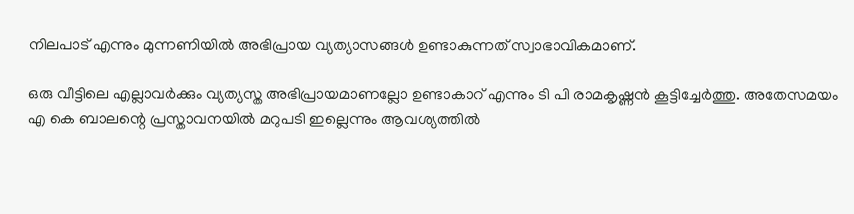നിലപാട് എന്നും മുന്നണിയിൽ അഭിപ്രായ വ്യത്യാസങ്ങൾ ഉണ്ടാകുന്നത് സ്വാഭാവികമാണ്.

ഒരു വീട്ടിലെ എല്ലാവർക്കും വ്യത്യസ്ത അഭിപ്രായമാണല്ലോ ഉണ്ടാകാറ് എന്നും ടി പി രാമകൃഷ്ണൻ കൂട്ടിച്ചേർത്തു. അതേസമയം എ കെ ബാലന്റെ പ്രസ്താവനയിൽ മറുപടി ഇല്ലെന്നും ആവശ്യത്തിൽ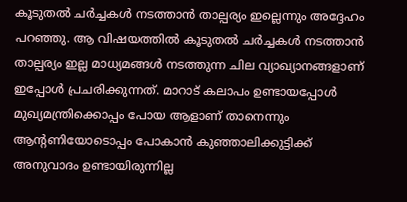കൂടുതൽ ചർച്ചകൾ നടത്താൻ താല്പര്യം ഇല്ലെന്നും അദ്ദേഹം പറഞ്ഞു. ആ വിഷയത്തിൽ കൂടുതൽ ചർച്ചകൾ നടത്താൻ താല്പര്യം ഇല്ല മാധ്യമങ്ങൾ നടത്തുന്ന ചില വ്യാഖ്യാനങ്ങളാണ് ഇപ്പോൾ പ്രചരിക്കുന്നത്. മാറാട് കലാപം ഉണ്ടായപ്പോൾ മുഖ്യമന്ത്രിക്കൊപ്പം പോയ ആളാണ് താനെന്നും ആന്റണിയോടൊപ്പം പോകാൻ കുഞ്ഞാലിക്കുട്ടിക്ക് അനുവാദം ഉണ്ടായിരുന്നില്ല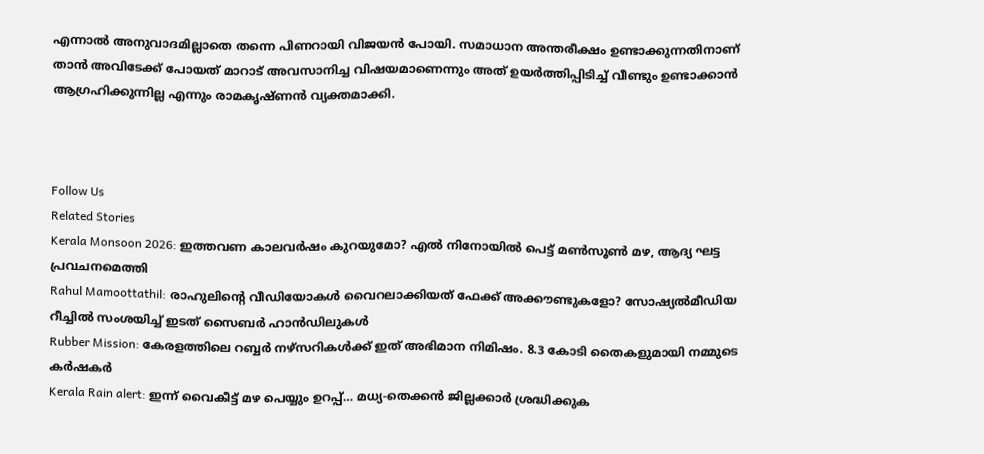എന്നാൽ അനുവാദമില്ലാതെ തന്നെ പിണറായി വിജയൻ പോയി. സമാധാന അന്തരീക്ഷം ഉണ്ടാക്കുന്നതിനാണ് താൻ അവിടേക്ക് പോയത് മാറാട് അവസാനിച്ച വിഷയമാണെന്നും അത് ഉയർത്തിപ്പിടിച്ച് വീണ്ടും ഉണ്ടാക്കാൻ ആഗ്രഹിക്കുന്നില്ല എന്നും രാമകൃഷ്ണൻ വ്യക്തമാക്കി.



Follow Us
Related Stories
Kerala Monsoon 2026: ഇത്തവണ കാലവർഷം കുറയുമോ? എൽ നിനോയിൽ പെട്ട് മൺസൂൺ മഴ, ആദ്യ ഘട്ട പ്രവചനമെത്തി
Rahul Mamoottathil: രാഹുലിന്റെ വീഡിയോകൾ വൈറലാക്കിയത് ഫേക്ക് അക്കൗണ്ടുകളോ? സോഷ്യൽമീഡിയ റീച്ചിൽ സംശയിച്ച് ഇടത് സൈബർ ഹാൻഡിലുകൾ
Rubber Mission: കേരളത്തിലെ റബ്ബർ നഴ്സറികൾക്ക് ഇത് അഭിമാന നിമിഷം. 8.3 കോടി തൈകളുമായി നമ്മുടെ കർഷകർ
Kerala Rain alert: ഇന്ന് വൈകീട്ട് മഴ പെയ്യും ഉറപ്പ്… മധ്യ-തെക്കൻ ജില്ലക്കാർ ശ്രദ്ധിക്കുക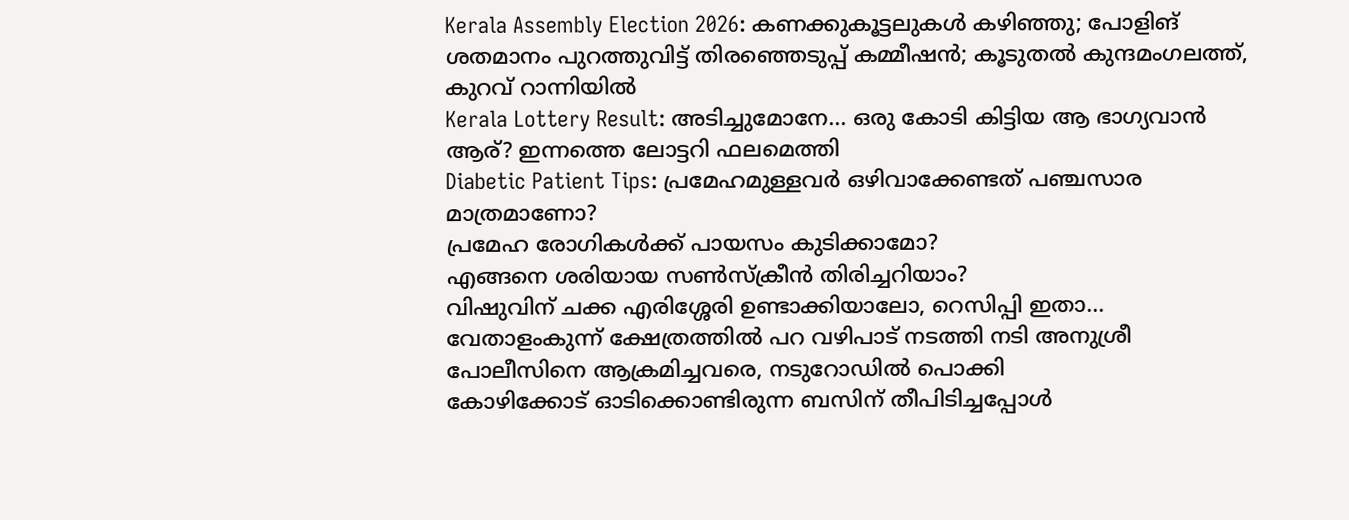Kerala Assembly Election 2026: കണക്കുകൂട്ടലുകള്‍ കഴിഞ്ഞു; പോളിങ് ശതമാനം പുറത്തുവിട്ട് തിരഞ്ഞെടുപ്പ് കമ്മീഷന്‍; കൂടുതല്‍ കുന്ദമംഗലത്ത്, കുറവ് റാന്നിയില്‍
Kerala Lottery Result: അടിച്ചുമോനേ… ഒരു കോടി കിട്ടിയ ആ ഭാഗ്യവാൻ ആര്? ഇന്നത്തെ ലോട്ടറി ഫലമെത്തി
Diabetic Patient Tips: പ്രമേഹമുള്ളവർ ഒഴിവാക്കേണ്ടത് പഞ്ചസാര മാത്രമാണോ?
പ്രമേഹ രോഗികള്‍ക്ക് പായസം കുടിക്കാമോ?
എങ്ങനെ ശരിയായ സണ്‍സ്‌ക്രീന്‍ തിരിച്ചറിയാം?
വിഷുവിന് ചക്ക എരിശ്ശേരി ഉണ്ടാക്കിയാലോ, റെസിപ്പി ഇതാ...
വേതാളംകുന്ന് ക്ഷേത്രത്തിൽ പറ വഴിപാട് നടത്തി നടി അനുശ്രീ
പോലീസിനെ ആക്രമിച്ചവരെ, നടുറോഡിൽ പൊക്കി
കോഴിക്കോട് ഓടിക്കൊണ്ടിരുന്ന ബസിന് തീപിടിച്ചപ്പോൾ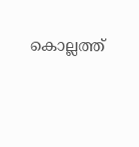കൊല്ലത്ത്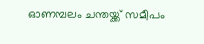ഓണമ്പലം ചന്തയ്ക്ക് സമീപം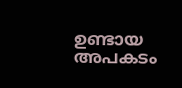ഉണ്ടായ അപകടം